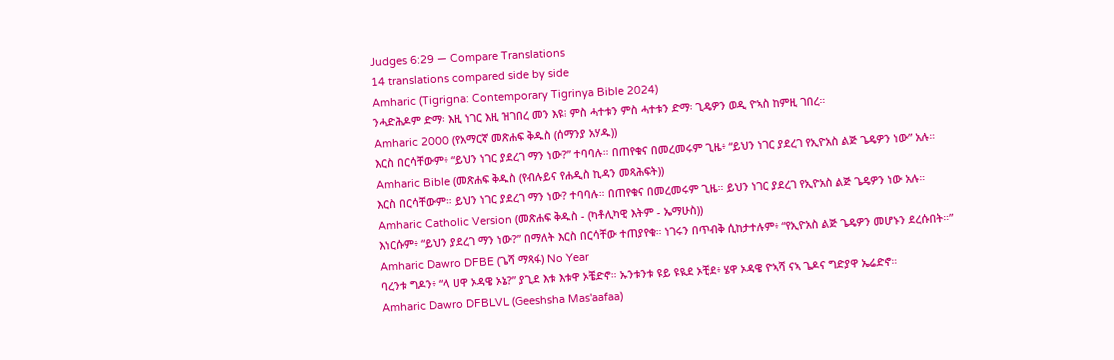Judges 6:29 — Compare Translations
14 translations compared side by side
Amharic (Tigrigna: Contemporary Tigrinya Bible 2024)
ንሓድሕዶም ድማ፡ እዚ ነገር እዚ ዝገበረ መን እዩ፧ ምስ ሓተቱን ምስ ሓተቱን ድማ፡ ጊዴዎን ወዲ ዮኣስ ከምዚ ገበረ።
Amharic 2000 (የአማርኛ መጽሐፍ ቅዱስ (ሰማንያ አሃዱ))
እርስ በርሳቸውም፥ “ይህን ነገር ያደረገ ማን ነው?” ተባባሉ። በጠየቁና በመረመሩም ጊዜ፥ “ይህን ነገር ያደረገ የኢዮአስ ልጅ ጌዴዎን ነው” አሉ።
Amharic Bible (መጽሐፍ ቅዱስ (የብሉይና የሐዲስ ኪዳን መጻሕፍት))
እርስ በርሳቸውም። ይህን ነገር ያደረገ ማን ነው? ተባባሉ። በጠየቁና በመረመሩም ጊዜ። ይህን ነገር ያደረገ የኢዮአስ ልጅ ጌዴዎን ነው አሉ።
Amharic Catholic Version (መጽሐፍ ቅዱስ - (ካቶሊካዊ እትም - ኤማሁስ))
እነርሱም፥ “ይህን ያደረገ ማን ነው?” በማለት እርስ በርሳቸው ተጠያየቁ። ነገሩን በጥብቅ ሲከታተሉም፥ “የኢዮአስ ልጅ ጌዴዎን መሆኑን ደረሱበት።”
Amharic Dawro DFBE (ጌሻ ማጻፋ) No Year
ባረንቱ ግዶን፥ “ላ ሀዋ ኦዳዌ ኦኔ?” ያጊደ እቱ እቱዋ ኦቼድኖ። ኡንቱንቱ ዩይ ዩዪደ ኦቺደ፥ ሄዋ ኦዳዌ ዮኣሻ ናኣ ጌዶና ግድያዋ ኤሬድኖ።
Amharic Dawro DFBLVL (Geeshsha Mas'aafaa)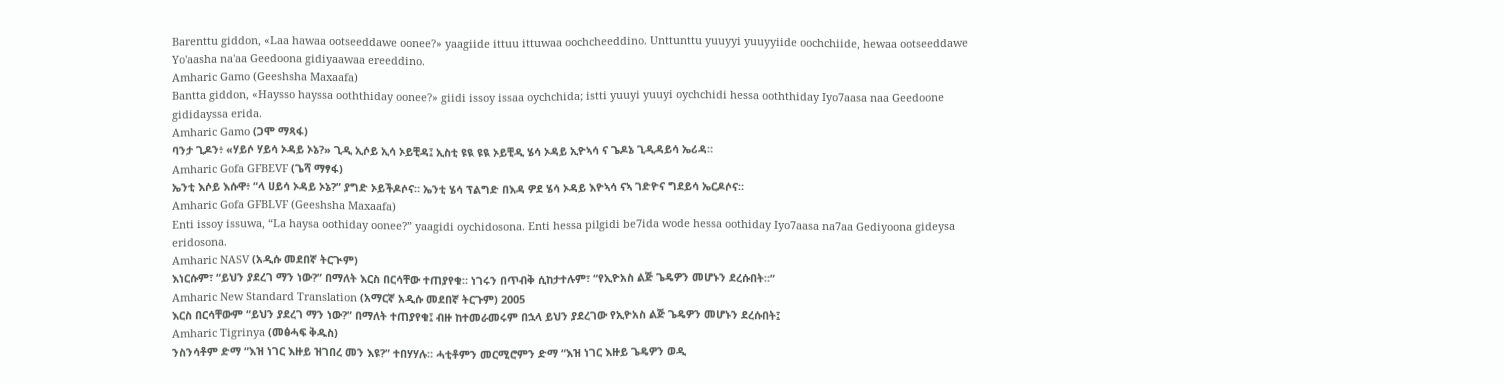Barenttu giddon, «Laa hawaa ootseeddawe oonee?» yaagiide ittuu ittuwaa oochcheeddino. Unttunttu yuuyyi yuuyyiide oochchiide, hewaa ootseeddawe Yo'aasha na'aa Geedoona gidiyaawaa ereeddino.
Amharic Gamo (Geeshsha Maxaafa)
Bantta giddon, «Haysso hayssa ooththiday oonee?» giidi issoy issaa oychchida; istti yuuyi yuuyi oychchidi hessa ooththiday Iyo7aasa naa Geedoone gididayssa erida.
Amharic Gamo (ጋሞ ማጻፋ)
ባንታ ጊዶን፥ «ሃይሶ ሃይሳ ኦዳይ ኦኔ?» ጊዲ ኢሶይ ኢሳ ኦይቺዳ፤ ኢስቲ ዩዪ ዩዪ ኦይቺዲ ሄሳ ኦዳይ ኢዮኣሳ ና ጌዶኔ ጊዲዳይሳ ኤሪዳ።
Amharic Gofa GFBEVF (ጌሻ ማፃፋ)
ኤንቲ እሶይ እሱዋ፥ “ላ ሀይሳ ኦዳይ ኦኔ?” ያግድ ኦይችዶሶና። ኤንቲ ሄሳ ፕልግድ በእዳ ዎደ ሄሳ ኦዳይ እዮኣሳ ናኣ ገድዮና ግደይሳ ኤርዶሶና።
Amharic Gofa GFBLVF (Geeshsha Maxaafa)
Enti issoy issuwa, “La haysa oothiday oonee?” yaagidi oychidosona. Enti hessa pilgidi be7ida wode hessa oothiday Iyo7aasa na7aa Gediyoona gideysa eridosona.
Amharic NASV (አዲሱ መደበኛ ትርጒም)
እነርሱም፣ “ይህን ያደረገ ማን ነው?” በማለት እርስ በርሳቸው ተጠያየቁ። ነገሩን በጥብቅ ሲከታተሉም፣ “የኢዮአስ ልጅ ጌዴዎን መሆኑን ደረሱበት።”
Amharic New Standard Translation (አማርኛ አዲሱ መደበኛ ትርጉም) 2005
እርስ በርሳቸውም “ይህን ያደረገ ማን ነው?” በማለት ተጠያየቁ፤ ብዙ ከተመራመሩም በኋላ ይህን ያደረገው የኢዮአስ ልጅ ጌዴዎን መሆኑን ደረሱበት፤
Amharic Tigrinya (መፅሓፍ ቅዱስ)
ንስንሳቶም ድማ “እዝ ነገር እዙይ ዝገበረ መን እዩ?” ተበሃሃሉ። ሓቲቶምን መርሚሮምን ድማ “እዝ ነገር እዙይ ጌዴዎን ወዲ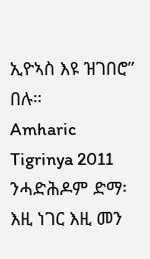ኢዮኣስ እዩ ዝገበሮ” በሉ።
Amharic Tigrinya 2011
ንሓድሕዶም ድማ፡ እዚ ነገር እዚ መን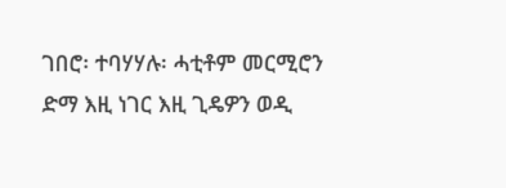ገበሮ፡ ተባሃሃሉ፡ ሓቲቶም መርሚሮን ድማ እዚ ነገር እዚ ጊዴዎን ወዲ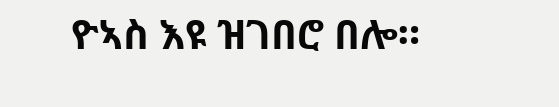ዮኣስ እዩ ዝገበሮ በሎ።